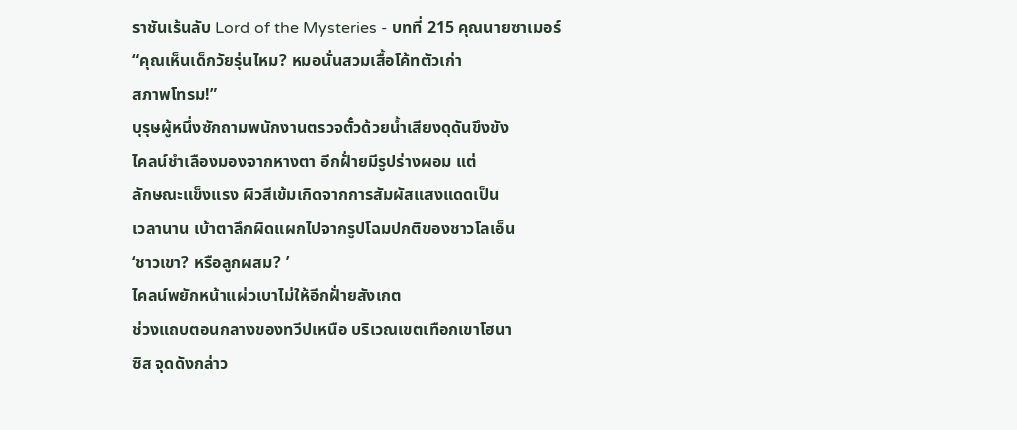ราชันเร้นลับ Lord of the Mysteries - บทที่ 215 คุณนายซาเมอร์
“คุณเห็นเด็กวัยรุ่นไหม? หมอนั่นสวมเสื้อโค้ทตัวเก่า
สภาพโทรม!”
บุรุษผู้หนึ่งซักถามพนักงานตรวจตั๋วด้วยน้ำเสียงดุดันขึงขัง
ไคลน์ชำเลืองมองจากหางตา อีกฝั่ายมีรูปร่างผอม แต่
ลักษณะแข็งแรง ผิวสีเข้มเกิดจากการสัมผัสแสงแดดเป็น
เวลานาน เบ้าตาลึกผิดแผกไปจากรูปโฉมปกติของชาวโลเอ็น
‘ชาวเขา? หรือลูกผสม? ’
ไคลน์พยักหน้าแผ่วเบาไม่ให้อีกฝั่ายสังเกต
ช่วงแถบตอนกลางของทวีปเหนือ บริเวณเขตเทือกเขาโฮนา
ซิส จุดดังกล่าว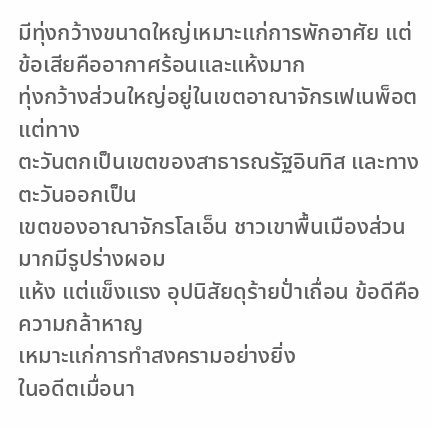มีทุ่งกว้างขนาดใหญ่เหมาะแก่การพักอาศัย แต่
ข้อเสียคืออากาศร้อนและแห้งมาก
ทุ่งกว้างส่วนใหญ่อยู่ในเขตอาณาจักรเฟเนพ็อต แต่ทาง
ตะวันตกเป็นเขตของสาธารณรัฐอินทิส และทางตะวันออกเป็น
เขตของอาณาจักรโลเอ็น ชาวเขาพื้นเมืองส่วนมากมีรูปร่างผอม
แห้ง แต่แข็งแรง อุปนิสัยดุร้ายปั่าเถื่อน ข้อดีคือความกล้าหาญ
เหมาะแก่การทำสงครามอย่างยิ่ง
ในอดีตเมื่อนา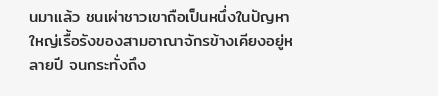นมาแล้ว ชนเผ่าชาวเขาถือเป็นหนึ่งในปัญหา
ใหญ่เรื้อรังของสามอาณาจักรข้างเคียงอยู่หลายปี จนกระทั่งถึง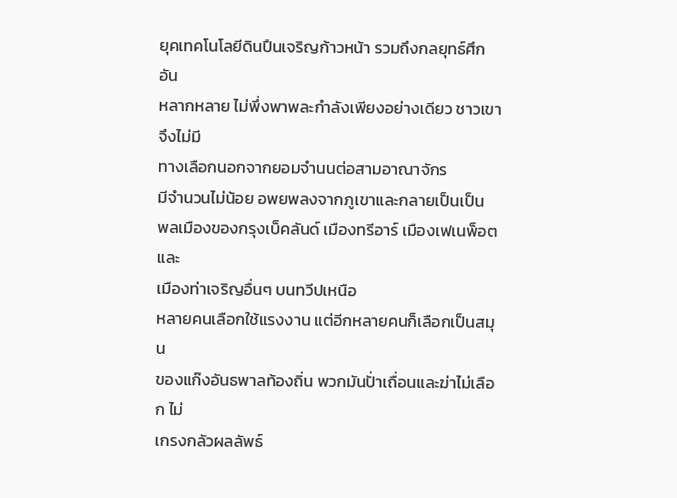ยุคเทคโนโลยีดินปืนเจริญก้าวหน้า รวมถึงกลยุทธ์ศึกอัน
หลากหลาย ไม่พึ่งพาพละกำลังเพียงอย่างเดียว ชาวเขาจึงไม่มี
ทางเลือกนอกจากยอมจำนนต่อสามอาณาจักร
มีจำนวนไม่น้อย อพยพลงจากภูเขาและกลายเป็นเป็น
พลเมืองของกรุงเบ็คลันด์ เมืองทรีอาร์ เมืองเฟเนพ็อต และ
เมืองท่าเจริญอื่นๆ บนทวีปเหนือ
หลายคนเลือกใช้แรงงาน แต่อีกหลายคนก็เลือกเป็นสมุน
ของแก๊งอันธพาลท้องถิ่น พวกมันปั่าเถื่อนและฆ่าไม่เลือก ไม่
เกรงกลัวผลลัพธ์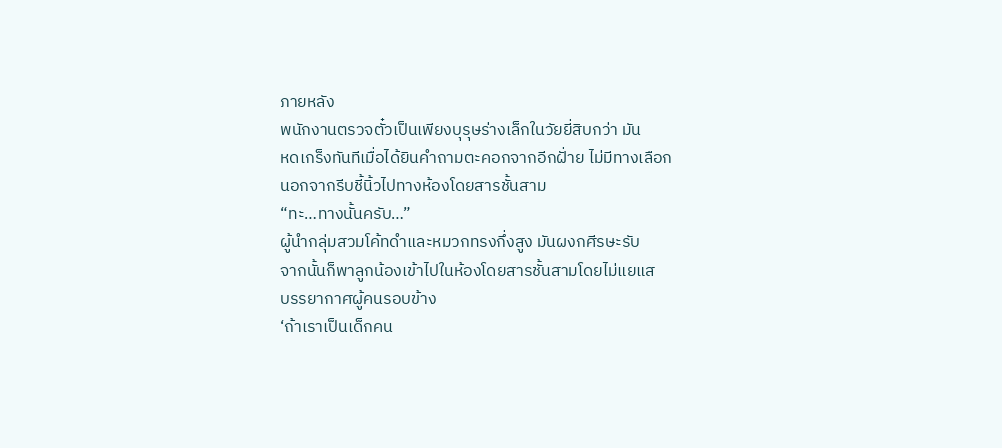ภายหลัง
พนักงานตรวจตั๋วเป็นเพียงบุรุษร่างเล็กในวัยยี่สิบกว่า มัน
หดเกร็งทันทีเมื่อได้ยินคำถามตะคอกจากอีกฝั่าย ไม่มีทางเลือก
นอกจากรีบชี้นิ้วไปทางห้องโดยสารชั้นสาม
“ทะ…ทางนั้นครับ…”
ผู้นำกลุ่มสวมโค้ทดำและหมวกทรงกึ่งสูง มันผงกศีรษะรับ
จากนั้นก็พาลูกน้องเข้าไปในห้องโดยสารชั้นสามโดยไม่แยแส
บรรยากาศผู้คนรอบข้าง
‘ถ้าเราเป็นเด็กคน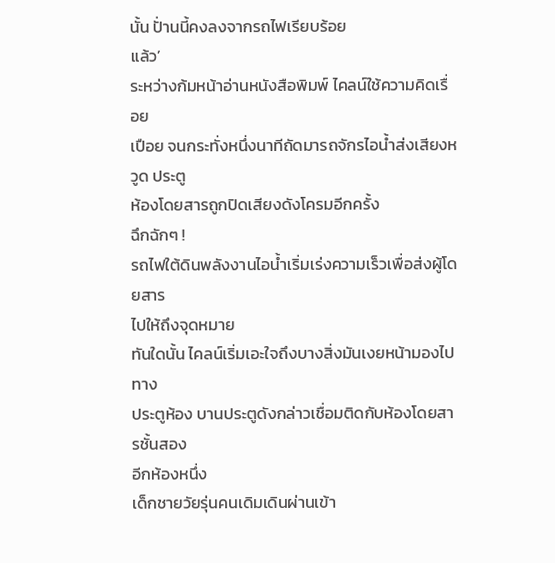นั้น ปั่านนี้คงลงจากรถไฟเรียบร้อย
แล้ว’
ระหว่างก้มหน้าอ่านหนังสือพิมพ์ ไคลน์ใช้ความคิดเรื่อย
เปือย จนกระทั่งหนึ่งนาทีถัดมารถจักรไอน้ำส่งเสียงหวูด ประตู
ห้องโดยสารถูกปิดเสียงดังโครมอีกครั้ง
ฉึกฉักๆ !
รถไฟใต้ดินพลังงานไอน้ำเริ่มเร่งความเร็วเพื่อส่งผู้โดยสาร
ไปให้ถึงจุดหมาย
ทันใดนั้น ไคลน์เริ่มเอะใจถึงบางสิ่งมันเงยหน้ามองไปทาง
ประตูห้อง บานประตูดังกล่าวเชื่อมติดกับห้องโดยสารชั้นสอง
อีกห้องหนึ่ง
เด็กชายวัยรุ่นคนเดิมเดินผ่านเข้า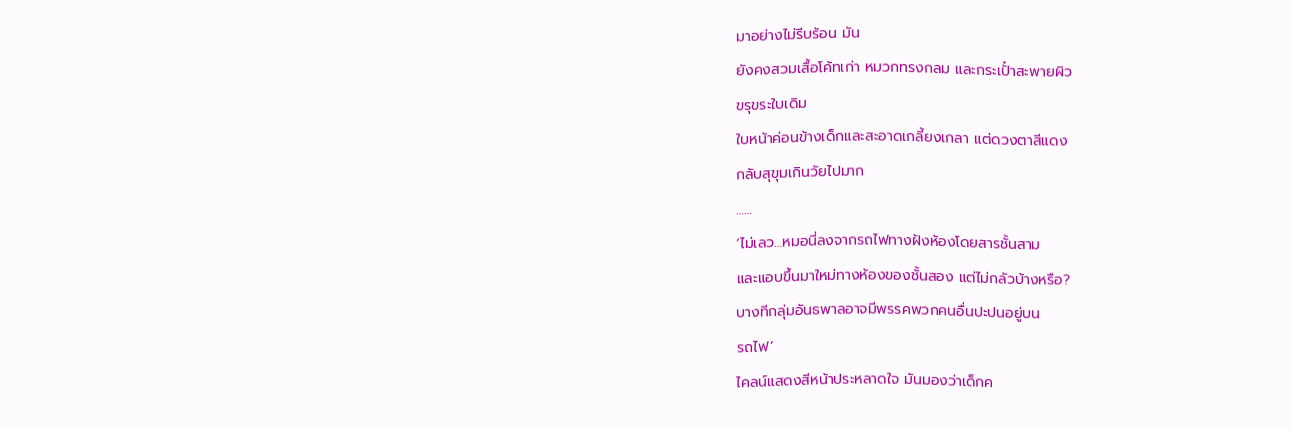มาอย่างไม่รีบร้อน มัน
ยังคงสวมเสื้อโค้ทเก่า หมวกทรงกลม และกระเปั๋าสะพายผิว
ขรุขระใบเดิม
ใบหน้าค่อนข้างเด็กและสะอาดเกลี้ยงเกลา แต่ดวงตาสีแดง
กลับสุขุมเกินวัยไปมาก
……
‘ไม่เลว…หมอนี่ลงจากรถไฟทางฝังห้องโดยสารชั้นสาม
และแอบขึ้นมาใหม่ทางห้องของชั้นสอง แต่ไม่กลัวบ้างหรือ?
บางทีกลุ่มอันธพาลอาจมีพรรคพวกคนอื่นปะปนอยู่บน
รถไฟ’
ไคลน์แสดงสีหน้าประหลาดใจ มันมองว่าเด็กค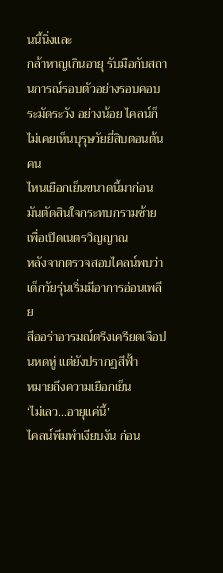นนี้นิ่งและ
กล้าหาญเกินอายุ รับมือกับสถานการณ์รอบตัวอย่างรอบคอบ
ระมัดระวัง อย่างน้อย ไคลน์ก็ไม่เคยเห็นบุรุษวัยยี่สิบตอนต้นคน
ไหนเยือกเย็นขนาดนี้มาก่อน
มันตัดสินใจกระทบกรามซ้ายเพื่อเปิดเนตรวิญญาณ
หลังจากตรวจสอบไคลน์พบว่าเด็กวัยรุ่นเริ่มมีอาการอ่อนเพลีย
สีออร่าอารมณ์ตรึงเครียดเจือปนหดหู่ แต่ยังปรากฏสีฟั้า
หมายถึงความเยือกเย็น
‘ไม่เลว…อายุแค่นี้’
ไคลน์พึมพำเงียบงัน ก่อน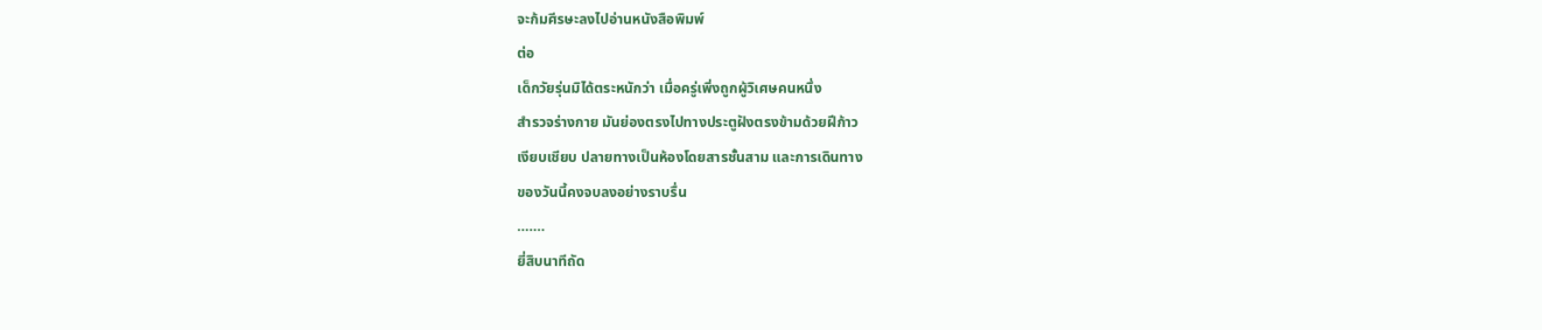จะก้มศีรษะลงไปอ่านหนังสือพิมพ์
ต่อ
เด็กวัยรุ่นมิได้ตระหนักว่า เมื่อครู่เพิ่งถูกผู้วิเศษคนหนึ่ง
สำรวจร่างกาย มันย่องตรงไปทางประตูฝังตรงข้ามด้วยฝีก้าว
เงียบเชียบ ปลายทางเป็นห้องโดยสารชั้นสาม และการเดินทาง
ของวันนี้คงจบลงอย่างราบรื่น
…….
ยี่สิบนาทีถัด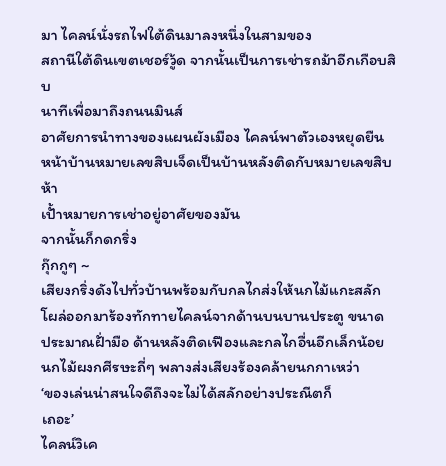มา ไคลน์นั่งรถไฟใต้ดินมาลงหนึ่งในสามของ
สถานีใต้ดินเขตเชอร์วู้ด จากนั้นเป็นการเช่ารถม้าอีกเกือบสิบ
นาทีเพื่อมาถึงถนนมินส์
อาศัยการนำทางของแผนผังเมือง ไคลน์พาตัวเองหยุดยืน
หน้าบ้านหมายเลขสิบเจ็ดเป็นบ้านหลังติดกับหมายเลขสิบห้า
เปั้าหมายการเช่าอยู่อาศัยของมัน
จากนั้นก็กดกริ่ง
กุ๊กกูๆ ~
เสียงกริ่งดังไปทั่วบ้านพร้อมกับกลไกส่งให้นกไม้แกะสลัก
โผล่ออกมาร้องทักทายไคลน์จากด้านบนบานประตู ขนาด
ประมาณฝั่ามือ ด้านหลังติดเฟืองและกลไกอื่นอีกเล็กน้อย
นกไม้ผงกศีรษะถี่ๆ พลางส่งเสียงร้องคล้ายนกกาเหว่า
‘ของเล่นน่าสนใจดีถึงจะไม่ได้สลักอย่างประณีตก็
เถอะ’
ไคลน์วิเค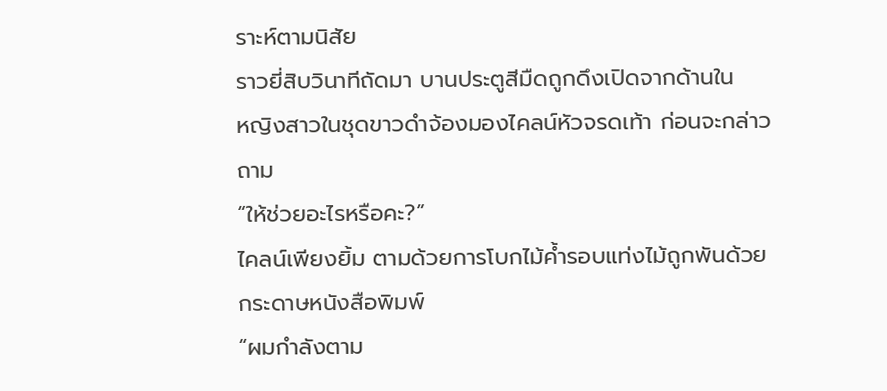ราะห์ตามนิสัย
ราวยี่สิบวินาทีถัดมา บานประตูสีมืดถูกดึงเปิดจากด้านใน
หญิงสาวในชุดขาวดำจ้องมองไคลน์หัวจรดเท้า ก่อนจะกล่าว
ถาม
“ให้ช่วยอะไรหรือคะ?”
ไคลน์เพียงยิ้ม ตามด้วยการโบกไม้ค้ำรอบแท่งไม้ถูกพันด้วย
กระดาษหนังสือพิมพ์
“ผมกำลังตาม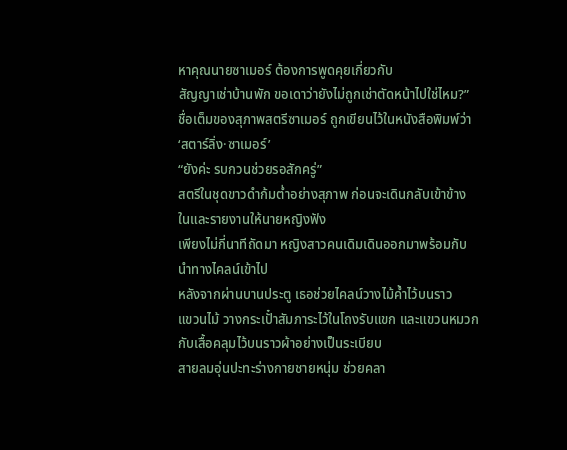หาคุณนายซาเมอร์ ต้องการพูดคุยเกี่ยวกับ
สัญญาเช่าบ้านพัก ขอเดาว่ายังไม่ถูกเช่าตัดหน้าไปใช่ไหม?”
ชื่อเต็มของสุภาพสตรีซาเมอร์ ถูกเขียนไว้ในหนังสือพิมพ์ว่า
‘สตาร์ลิ่ง·ซาเมอร์’
“ยังค่ะ รบกวนช่วยรอสักครู่”
สตรีในชุดขาวดำก้มต่ำอย่างสุภาพ ก่อนจะเดินกลับเข้าข้าง
ในและรายงานให้นายหญิงฟัง
เพียงไม่กี่นาทีถัดมา หญิงสาวคนเดิมเดินออกมาพร้อมกับ
นำทางไคลน์เข้าไป
หลังจากผ่านบานประตู เธอช่วยไคลน์วางไม้ค้ำไว้บนราว
แขวนไม้ วางกระเปั๋าสัมภาระไว้ในโถงรับแขก และแขวนหมวก
กับเสื้อคลุมไว้บนราวผ้าอย่างเป็นระเบียบ
สายลมอุ่นปะทะร่างกายชายหนุ่ม ช่วยคลา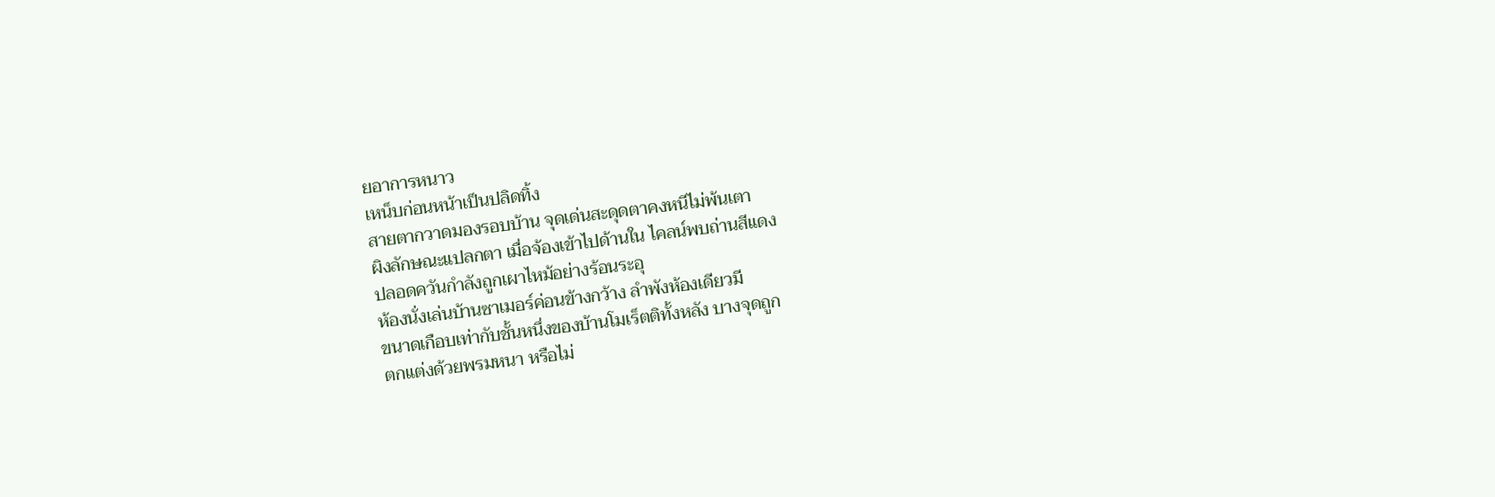ยอาการหนาว
เหน็บก่อนหน้าเป็นปลิดทิ้ง
สายตากวาดมองรอบบ้าน จุดเด่นสะดุดตาคงหนีไม่พ้นเตา
ผิงลักษณะแปลกตา เมื่อจ้องเข้าไปด้านใน ไคลน์พบถ่านสีแดง
ปลอดควันกำลังถูกเผาไหม้อย่างร้อนระอุ
ห้องนั่งเล่นบ้านซาเมอร์ค่อนข้างกว้าง ลำพังห้องเดียวมี
ขนาดเกือบเท่ากับชั้นหนึ่งของบ้านโมเร็ตติทั้งหลัง บางจุดถูก
ตกแต่งด้วยพรมหนา หรือไม่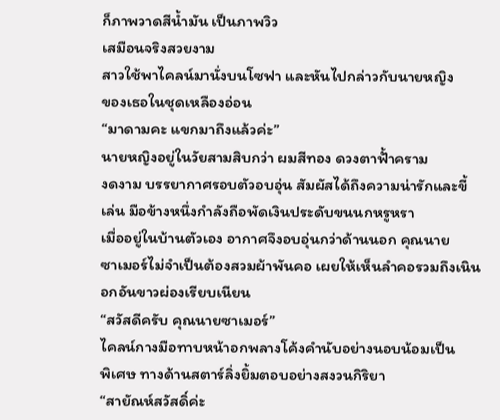ก็ภาพวาดสีน้ำมัน เป็นภาพวิว
เสมือนจริงสวยงาม
สาวใช้พาไคลน์มานั่งบนโซฟา และหันไปกล่าวกับนายหญิง
ของเธอในชุดเหลืองอ่อน
“มาดามคะ แขกมาถึงแล้วค่ะ”
นายหญิงอยู่ในวัยสามสิบกว่า ผมสีทอง ดวงตาฟั้าคราม
งดงาม บรรยากาศรอบตัวอบอุ่น สัมผัสได้ถึงความน่ารักและขี้
เล่น มือข้างหนึ่งกำลังถือพัดเงินประดับขนนกหรูหรา
เมื่ออยู่ในบ้านตัวเอง อากาศจึงอบอุ่นกว่าด้านนอก คุณนาย
ซาเมอร์ไม่จำเป็นต้องสวมผ้าพันคอ เผยให้เห็นลำคอรวมถึงเนิน
อกอันขาวผ่องเรียบเนียน
“สวัสดีครับ คุณนายซาเมอร์”
ไคลน์กางมือทาบหน้าอกพลางโค้งคำนับอย่างนอบน้อมเป็น
พิเศษ ทางด้านสตาร์ลิ่งยิ้มตอบอย่างสงวนกิริยา
“สายัณห์สวัสดิ์ค่ะ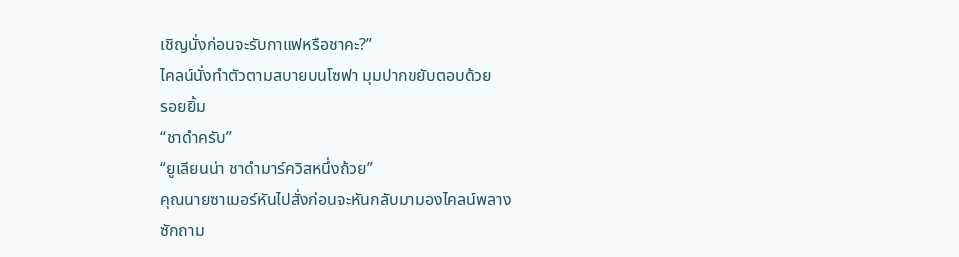เชิญนั่งก่อนจะรับกาแฟหรือชาคะ?”
ไคลน์นั่งทำตัวตามสบายบนโซฟา มุมปากขยับตอบด้วย
รอยยิ้ม
“ชาดำครับ”
“ยูเลียนน่า ชาดำมาร์ควิสหนึ่งถ้วย”
คุณนายซาเมอร์หันไปสั่งก่อนจะหันกลับมามองไคลน์พลาง
ซักถาม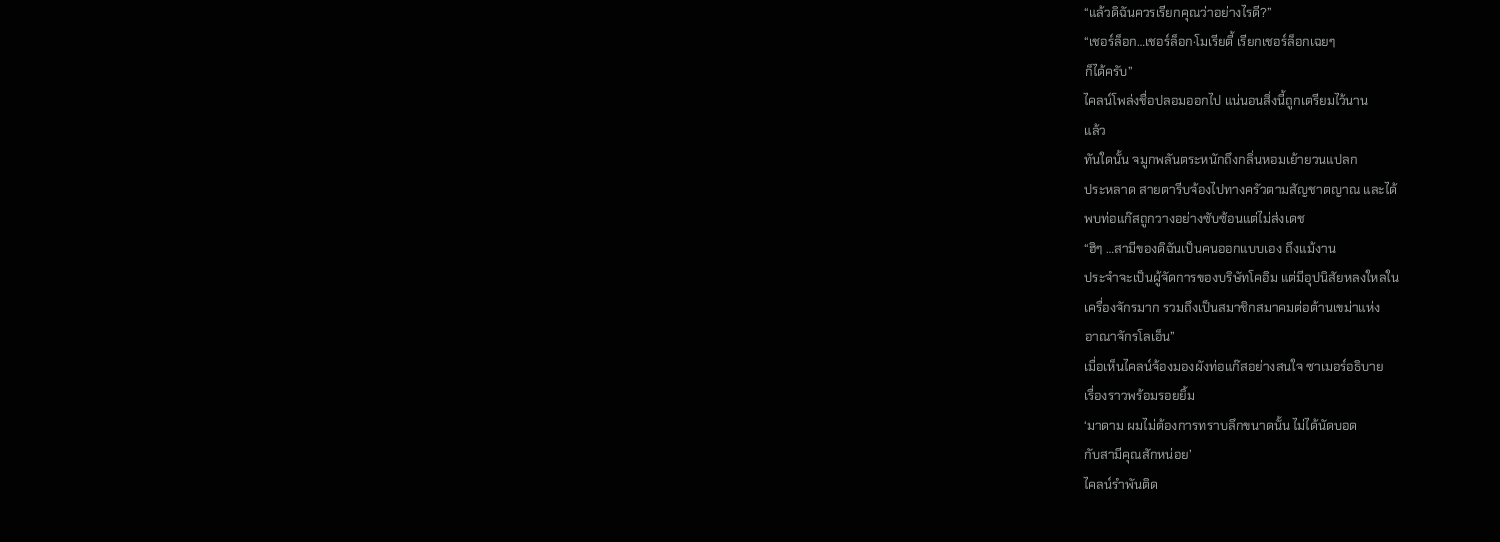“แล้วดิฉันควรเรียกคุณว่าอย่างไรดี?”
“เชอร์ล็อก…เชอร์ล็อก·โมเรียตี้ เรียกเชอร์ล็อกเฉยๆ
ก็ได้ครับ”
ไคลน์โพล่งชื่อปลอมออกไป แน่นอนสิ่งนี้ถูกเตรียมไว้นาน
แล้ว
ทันใดนั้น จมูกพลันตระหนักถึงกลิ่นหอมเย้ายวนแปลก
ประหลาด สายตารีบจ้องไปทางครัวตามสัญชาตญาณ และได้
พบท่อแก๊สถูกวางอย่างซับซ้อนแต่ไม่ส่งเดช
“ฮิๆ …สามีของดิฉันเป็นคนออกแบบเอง ถึงแม้งาน
ประจำจะเป็นผู้จัดการของบริษัทโคอิม แต่มีอุปนิสัยหลงใหลใน
เครื่องจักรมาก รวมถึงเป็นสมาชิกสมาคมต่อต้านเขม่าแห่ง
อาณาจักรโลเอ็น”
เมื่อเห็นไคลน์จ้องมองผังท่อแก๊สอย่างสนใจ ซาเมอร์อธิบาย
เรื่องราวพร้อมรอยยิ้ม
‘มาดาม ผมไม่ต้องการทราบลึกขนาดนั้น ไม่ได้นัดบอด
กับสามีคุณสักหน่อย’
ไคลน์รำพันติด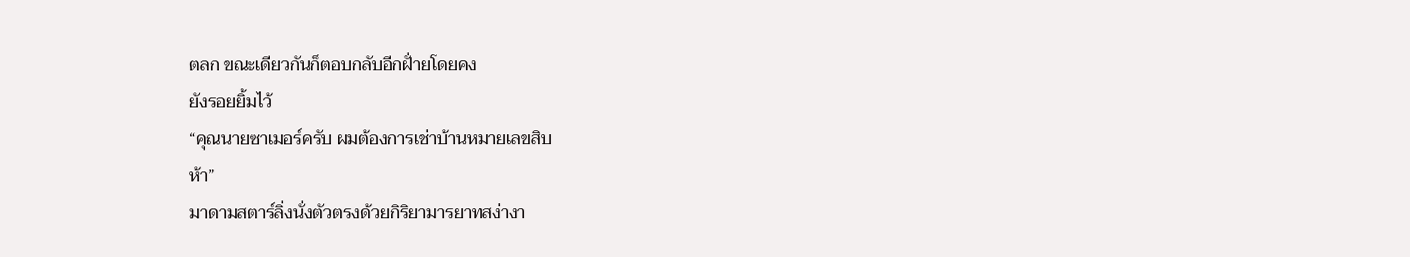ตลก ขณะเดียวกันก็ตอบกลับอีกฝั่ายโดยคง
ยังรอยยิ้มไว้
“คุณนายซาเมอร์ครับ ผมต้องการเช่าบ้านหมายเลขสิบ
ห้า”
มาดามสตาร์ลิ่งนั่งตัวตรงด้วยกิริยามารยาทสง่างา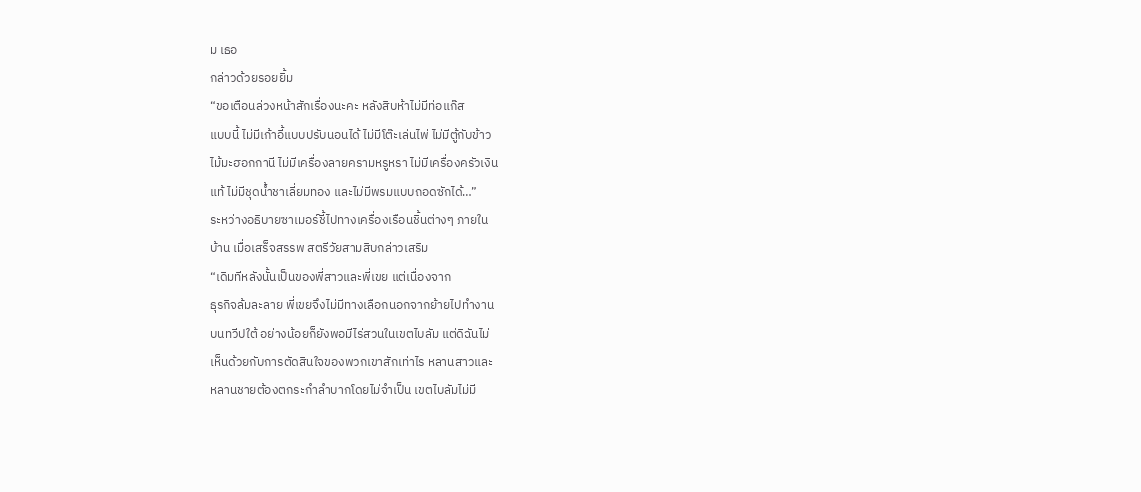ม เธอ
กล่าวด้วยรอยยิ้ม
“ขอเตือนล่วงหน้าสักเรื่องนะคะ หลังสิบห้าไม่มีท่อแก๊ส
แบบนี้ ไม่มีเก้าอี้แบบปรับนอนได้ ไม่มีโต๊ะเล่นไพ่ ไม่มีตู้กับข้าว
ไม้มะฮอกกานี ไม่มีเครื่องลายครามหรูหรา ไม่มีเครื่องครัวเงิน
แท้ ไม่มีชุดน้ำชาเลี่ยมทอง และไม่มีพรมแบบถอดซักได้…”
ระหว่างอธิบายซาเมอร์ชี้ไปทางเครื่องเรือนชิ้นต่างๆ ภายใน
บ้าน เมื่อเสร็จสรรพ สตรีวัยสามสิบกล่าวเสริม
“เดิมทีหลังนั้นเป็นของพี่สาวและพี่เขย แต่เนื่องจาก
ธุรกิจล้มละลาย พี่เขยจึงไม่มีทางเลือกนอกจากย้ายไปทำงาน
บนทวีปใต้ อย่างน้อยก็ยังพอมีไร่สวนในเขตไบลัม แต่ดิฉันไม่
เห็นด้วยกับการตัดสินใจของพวกเขาสักเท่าไร หลานสาวและ
หลานชายต้องตกระกำลำบากโดยไม่จำเป็น เขตไบลัมไม่มี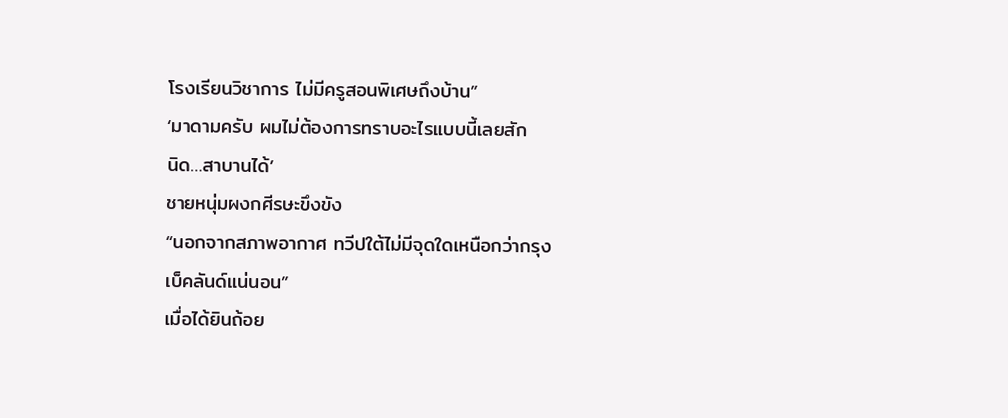โรงเรียนวิชาการ ไม่มีครูสอนพิเศษถึงบ้าน”
‘มาดามครับ ผมไม่ต้องการทราบอะไรแบบนี้เลยสัก
นิด…สาบานได้’
ชายหนุ่มผงกศีรษะขึงขัง
“นอกจากสภาพอากาศ ทวีปใต้ไม่มีจุดใดเหนือกว่ากรุง
เบ็คลันด์แน่นอน”
เมื่อได้ยินถ้อย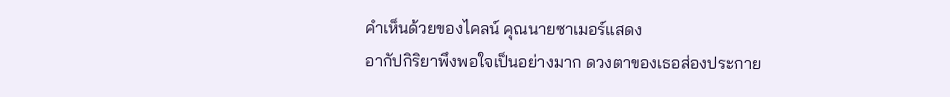คำเห็นด้วยของไคลน์ คุณนายซาเมอร์แสดง
อากัปกิริยาพึงพอใจเป็นอย่างมาก ดวงตาของเธอส่องประกาย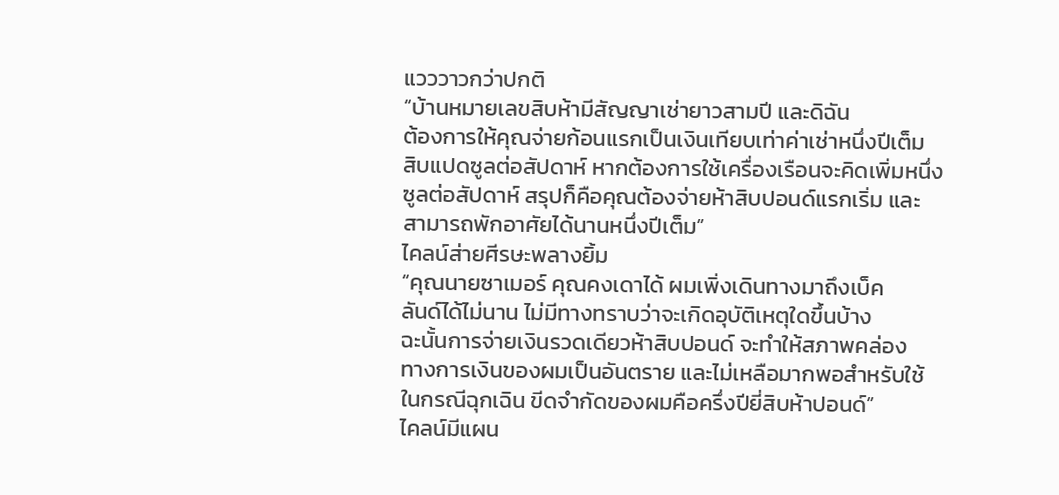แวววาวกว่าปกติ
“บ้านหมายเลขสิบห้ามีสัญญาเช่ายาวสามปี และดิฉัน
ต้องการให้คุณจ่ายก้อนแรกเป็นเงินเทียบเท่าค่าเช่าหนึ่งปีเต็ม
สิบแปดซูลต่อสัปดาห์ หากต้องการใช้เครื่องเรือนจะคิดเพิ่มหนึ่ง
ซูลต่อสัปดาห์ สรุปก็คือคุณต้องจ่ายห้าสิบปอนด์แรกเริ่ม และ
สามารถพักอาศัยได้นานหนึ่งปีเต็ม”
ไคลน์ส่ายศีรษะพลางยิ้ม
“คุณนายซาเมอร์ คุณคงเดาได้ ผมเพิ่งเดินทางมาถึงเบ็ค
ลันด์ได้ไม่นาน ไม่มีทางทราบว่าจะเกิดอุบัติเหตุใดขึ้นบ้าง
ฉะนั้นการจ่ายเงินรวดเดียวห้าสิบปอนด์ จะทำให้สภาพคล่อง
ทางการเงินของผมเป็นอันตราย และไม่เหลือมากพอสำหรับใช้
ในกรณีฉุกเฉิน ขีดจำกัดของผมคือครึ่งปียี่สิบห้าปอนด์”
ไคลน์มีแผน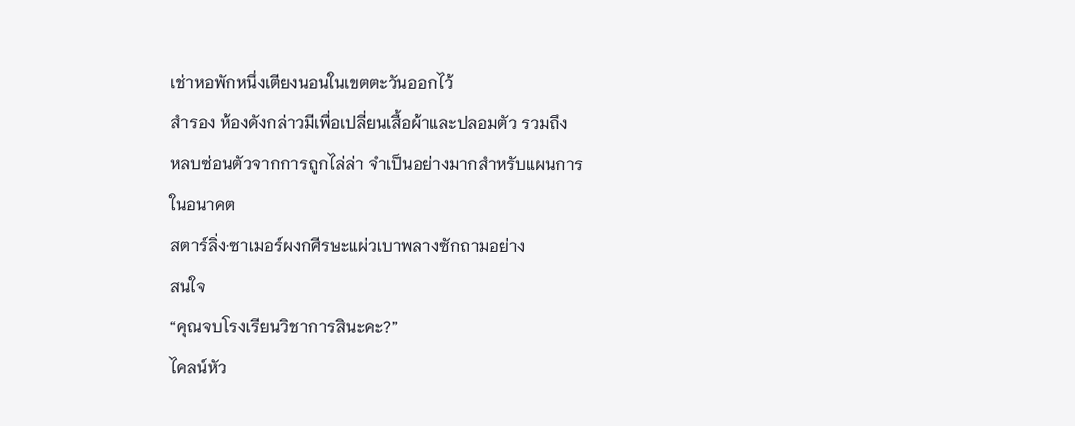เช่าหอพักหนึ่งเตียงนอนในเขตตะวันออกไว้
สำรอง ห้องดังกล่าวมีเพื่อเปลี่ยนเสื้อผ้าและปลอมตัว รวมถึง
หลบซ่อนตัวจากการถูกไล่ล่า จำเป็นอย่างมากสำหรับแผนการ
ในอนาคต
สตาร์ลิ่ง·ซาเมอร์ผงกศีรษะแผ่วเบาพลางซักถามอย่าง
สนใจ
“คุณจบโรงเรียนวิชาการสินะคะ?”
ไคลน์หัว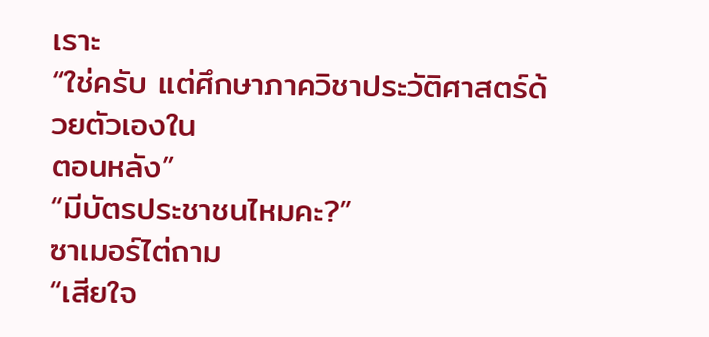เราะ
“ใช่ครับ แต่ศึกษาภาควิชาประวัติศาสตร์ด้วยตัวเองใน
ตอนหลัง”
“มีบัตรประชาชนไหมคะ?”
ซาเมอร์ไต่ถาม
“เสียใจ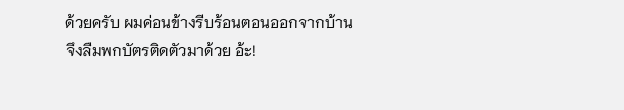ด้วยครับ ผมค่อนข้างรีบร้อนตอนออกจากบ้าน
จึงลืมพกบัตรติดตัวมาด้วย อ้ะ!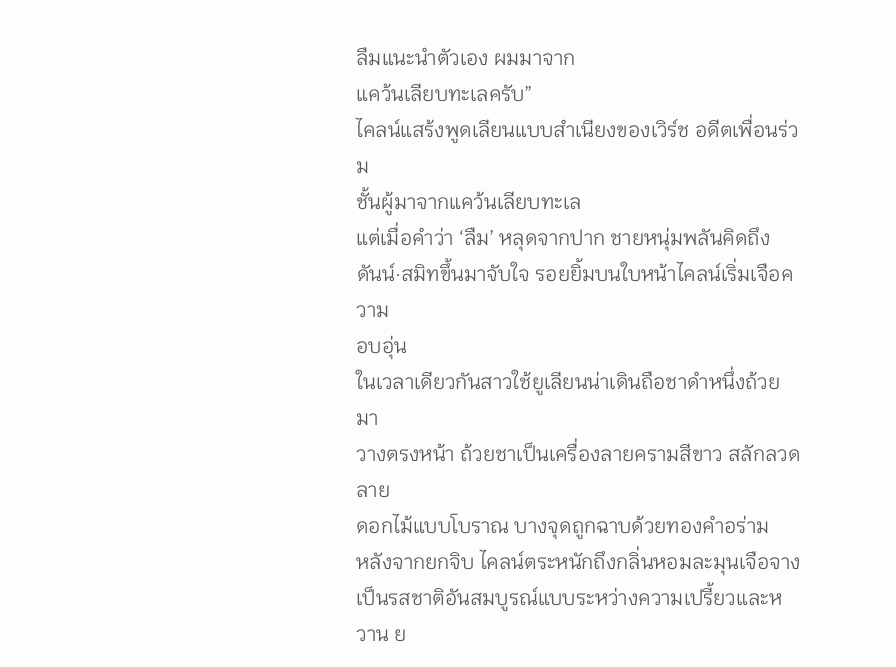ลืมแนะนำตัวเอง ผมมาจาก
แคว้นเลียบทะเลครับ”
ไคลน์แสร้งพูดเลียนแบบสำเนียงของเวิร์ช อดีตเพื่อนร่วม
ชั้นผู้มาจากแคว้นเลียบทะเล
แต่เมื่อคำว่า ‘ลืม’ หลุดจากปาก ชายหนุ่มพลันคิดถึง
ดันน์·สมิทขึ้นมาจับใจ รอยยิ้มบนใบหน้าไคลน์เริ่มเจือความ
อบอุ่น
ในเวลาเดียวกันสาวใช้ยูเลียนน่าเดินถือชาดำหนึ่งถ้วยมา
วางตรงหน้า ถ้วยชาเป็นเครื่องลายครามสีขาว สลักลวดลาย
ดอกไม้แบบโบราณ บางจุดถูกฉาบด้วยทองคำอร่าม
หลังจากยกจิบ ไคลน์ตระหนักถึงกลิ่นหอมละมุนเจือจาง
เป็นรสชาติอันสมบูรณ์แบบระหว่างความเปรี้ยวและหวาน ย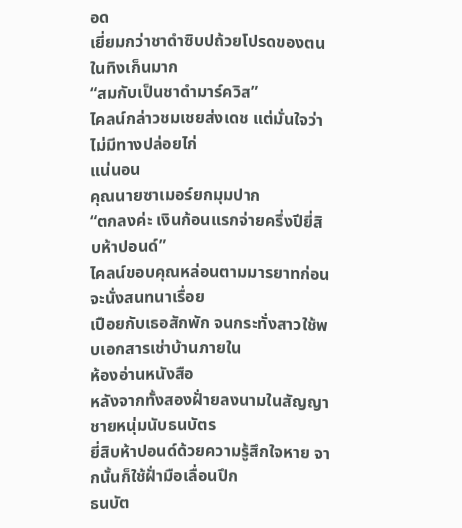อด
เยี่ยมกว่าชาดำซิบปถ้วยโปรดของตนในทิงเก็นมาก
“สมกับเป็นชาดำมาร์ควิส”
ไคลน์กล่าวชมเชยส่งเดช แต่มั่นใจว่าไม่มีทางปล่อยไก่
แน่นอน
คุณนายซาเมอร์ยกมุมปาก
“ตกลงค่ะ เงินก้อนแรกจ่ายครึ่งปียี่สิบห้าปอนด์”
ไคลน์ขอบคุณหล่อนตามมารยาทก่อนจะนั่งสนทนาเรื่อย
เปือยกับเธอสักพัก จนกระทั่งสาวใช้พบเอกสารเช่าบ้านภายใน
ห้องอ่านหนังสือ
หลังจากทั้งสองฝั่ายลงนามในสัญญา ชายหนุ่มนับธนบัตร
ยี่สิบห้าปอนด์ด้วยความรู้สึกใจหาย จากนั้นก็ใช้ฝั่ามือเลื่อนปึก
ธนบัต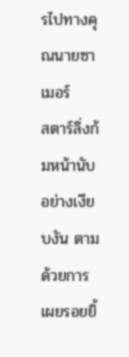รไปทางคุณนายซาเมอร์
สตาร์ลิ่งก้มหน้านับอย่างเงียบงัน ตามด้วยการเผยรอยยิ้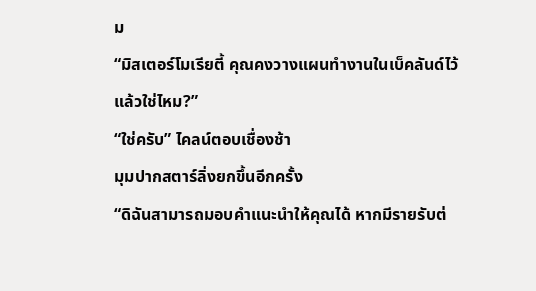ม
“มิสเตอร์โมเรียตี้ คุณคงวางแผนทำงานในเบ็คลันด์ไว้
แล้วใช่ไหม?”
“ใช่ครับ” ไคลน์ตอบเชื่องช้า
มุมปากสตาร์ลิ่งยกขึ้นอีกครั้ง
“ดิฉันสามารถมอบคำแนะนำให้คุณได้ หากมีรายรับต่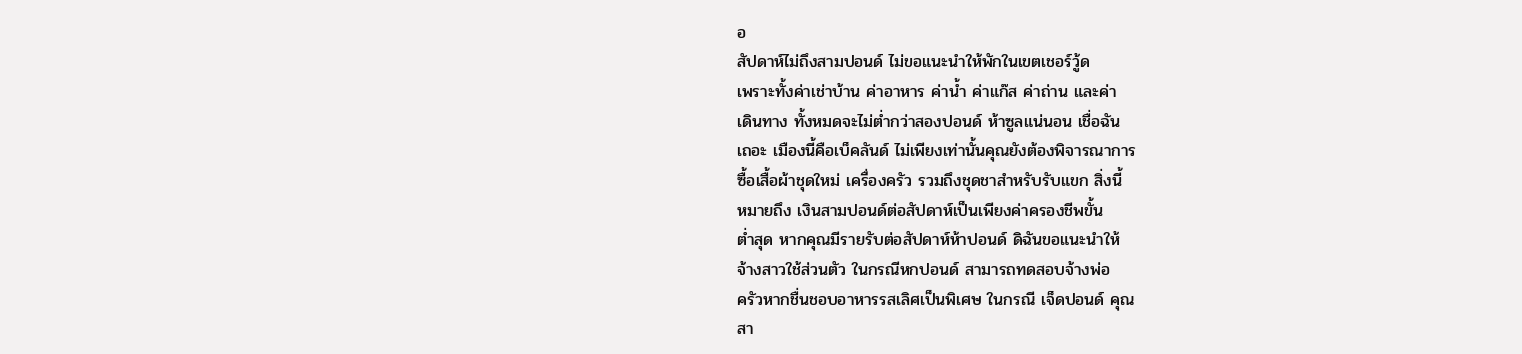อ
สัปดาห์ไม่ถึงสามปอนด์ ไม่ขอแนะนำให้พักในเขตเชอร์วู้ด
เพราะทั้งค่าเช่าบ้าน ค่าอาหาร ค่าน้ำ ค่าแก๊ส ค่าถ่าน และค่า
เดินทาง ทั้งหมดจะไม่ต่ำกว่าสองปอนด์ ห้าซูลแน่นอน เชื่อฉัน
เถอะ เมืองนี้คือเบ็คลันด์ ไม่เพียงเท่านั้นคุณยังต้องพิจารณาการ
ซื้อเสื้อผ้าชุดใหม่ เครื่องครัว รวมถึงชุดชาสำหรับรับแขก สิ่งนี้
หมายถึง เงินสามปอนด์ต่อสัปดาห์เป็นเพียงค่าครองชีพขั้น
ต่ำสุด หากคุณมีรายรับต่อสัปดาห์ห้าปอนด์ ดิฉันขอแนะนำให้
จ้างสาวใช้ส่วนตัว ในกรณีหกปอนด์ สามารถทดสอบจ้างพ่อ
ครัวหากชื่นชอบอาหารรสเลิศเป็นพิเศษ ในกรณี เจ็ดปอนด์ คุณ
สา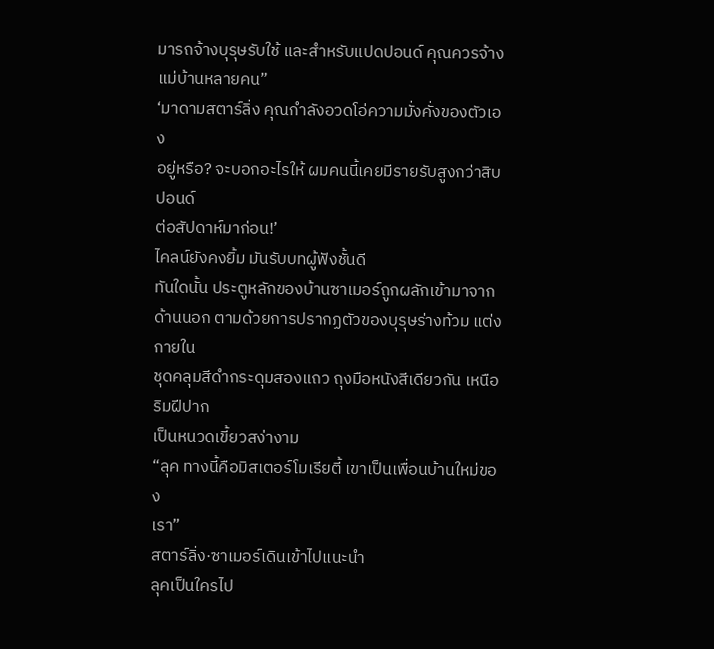มารถจ้างบุรุษรับใช้ และสำหรับแปดปอนด์ คุณควรจ้าง
แม่บ้านหลายคน”
‘มาดามสตาร์ลิ่ง คุณกำลังอวดโอ่ความมั่งคั่งของตัวเอง
อยู่หรือ? จะบอกอะไรให้ ผมคนนี้เคยมีรายรับสูงกว่าสิบปอนด์
ต่อสัปดาห์มาก่อน!’
ไคลน์ยังคงยิ้ม มันรับบทผู้ฟังชั้นดี
ทันใดนั้น ประตูหลักของบ้านซาเมอร์ถูกผลักเข้ามาจาก
ด้านนอก ตามด้วยการปรากฏตัวของบุรุษร่างท้วม แต่งกายใน
ชุดคลุมสีดำกระดุมสองแถว ถุงมือหนังสีเดียวกัน เหนือริมฝีปาก
เป็นหนวดเขี้ยวสง่างาม
“ลุค ทางนี้คือมิสเตอร์โมเรียตี้ เขาเป็นเพื่อนบ้านใหม่ของ
เรา”
สตาร์ลิ่ง·ซาเมอร์เดินเข้าไปแนะนำ
ลุคเป็นใครไป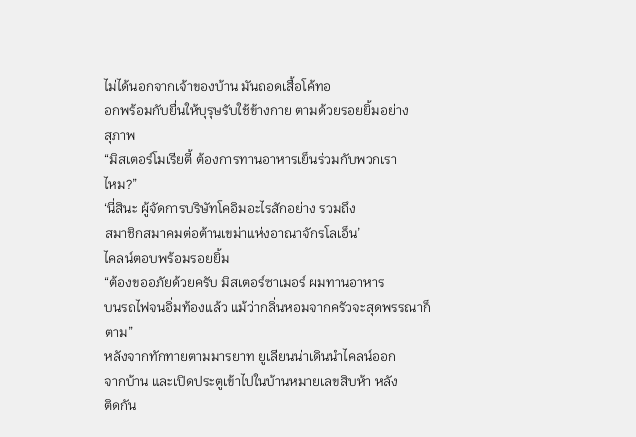ไม่ได้นอกจากเจ้าของบ้าน มันถอดเสื้อโค้ทอ
อกพร้อมกับยื่นให้บุรุษรับใช้ข้างกาย ตามด้วยรอยยิ้มอย่าง
สุภาพ
“มิสเตอร์โมเรียตี้ ต้องการทานอาหารเย็นร่วมกับพวกเรา
ไหม?”
‘นี่สินะ ผู้จัดการบริษัทโคอิมอะไรสักอย่าง รวมถึง
สมาชิกสมาคมต่อต้านเขม่าแห่งอาณาจักรโลเอ็น’
ไคลน์ตอบพร้อมรอยยิ้ม
“ต้องขออภัยด้วยครับ มิสเตอร์ซาเมอร์ ผมทานอาหาร
บนรถไฟจนอิ่มท้องแล้ว แม้ว่ากลิ่นหอมจากครัวจะสุดพรรณาก็
ตาม”
หลังจากทักทายตามมารยาท ยูเลียนน่าเดินนำไคลน์ออก
จากบ้าน และเปิดประตูเข้าไปในบ้านหมายเลขสิบห้า หลัง
ติดกัน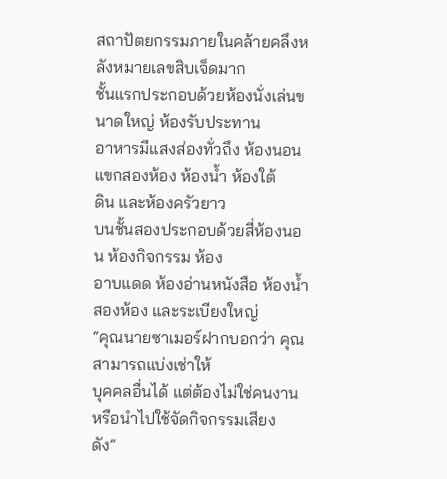สถาปัตยกรรมภายในคล้ายคลึงหลังหมายเลขสิบเจ็ดมาก
ชั้นแรกประกอบด้วยห้องนั่งเล่นขนาดใหญ่ ห้องรับประทาน
อาหารมีแสงส่องทั่วถึง ห้องนอนแขกสองห้อง ห้องน้ำ ห้องใต้
ดิน และห้องครัวยาว
บนชั้นสองประกอบด้วยสี่ห้องนอน ห้องกิจกรรม ห้อง
อาบแดด ห้องอ่านหนังสือ ห้องน้ำสองห้อง และระเบียงใหญ่
“คุณนายซาเมอร์ฝากบอกว่า คุณสามารถแบ่งเช่าให้
บุคคลอื่นได้ แต่ต้องไม่ใช่คนงาน หรือนำไปใช้จัดกิจกรรมเสียง
ดัง”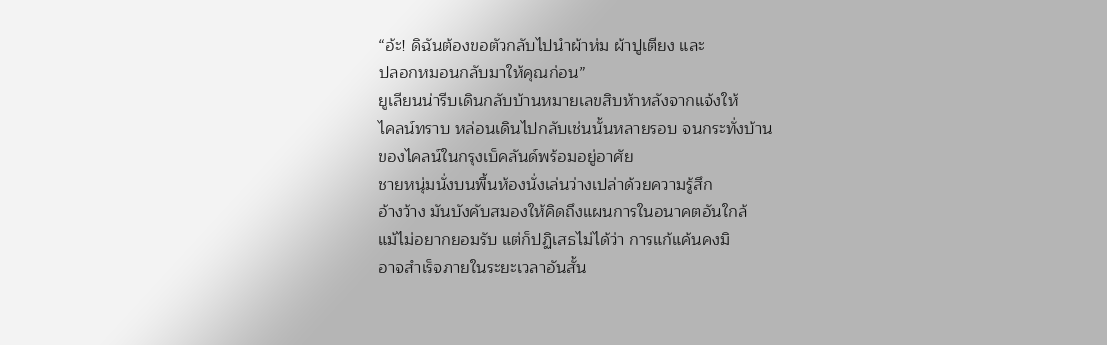“อ้ะ! ดิฉันต้องขอตัวกลับไปนำผ้าห่ม ผ้าปูเตียง และ
ปลอกหมอนกลับมาให้คุณก่อน”
ยูเลียนน่ารีบเดินกลับบ้านหมายเลขสิบห้าหลังจากแจ้งให้
ไคลน์ทราบ หล่อนเดินไปกลับเช่นนั้นหลายรอบ จนกระทั่งบ้าน
ของไคลน์ในกรุงเบ็คลันด์พร้อมอยู่อาศัย
ชายหนุ่มนั่งบนพื้นห้องนั่งเล่นว่างเปล่าด้วยความรู้สึก
อ้างว้าง มันบังคับสมองให้คิดถึงแผนการในอนาคตอันใกล้
แม้ไม่อยากยอมรับ แต่ก็ปฏิเสธไม่ได้ว่า การแก้แค้นคงมิ
อาจสำเร็จภายในระยะเวลาอันสั้น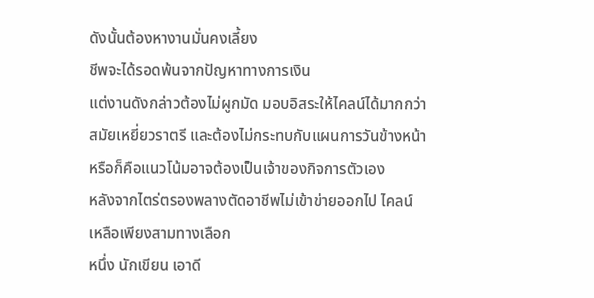ดังนั้นต้องหางานมั่นคงเลี้ยง
ชีพจะได้รอดพ้นจากปัญหาทางการเงิน
แต่งานดังกล่าวต้องไม่ผูกมัด มอบอิสระให้ไคลน์ได้มากกว่า
สมัยเหยี่ยวราตรี และต้องไม่กระทบกับแผนการวันข้างหน้า
หรือก็คือแนวโน้มอาจต้องเป็นเจ้าของกิจการตัวเอง
หลังจากไตร่ตรองพลางตัดอาชีพไม่เข้าข่ายออกไป ไคลน์
เหลือเพียงสามทางเลือก
หนึ่ง นักเขียน เอาดี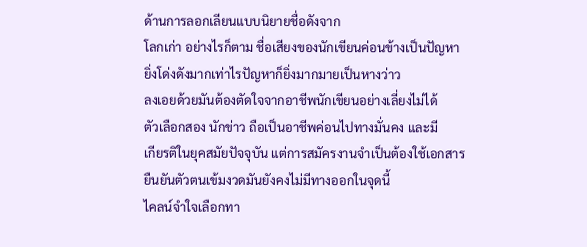ด้านการลอกเลียนแบบนิยายชื่อดังจาก
โลกเก่า อย่างไรก็ตาม ชื่อเสียงของนักเขียนค่อนข้างเป็นปัญหา
ยิ่งโด่งดังมากเท่าไรปัญหาก็ยิ่งมากมายเป็นหางว่าว
ลงเอยด้วยมันต้องตัดใจจากอาชีพนักเขียนอย่างเลี่ยงไม่ได้
ตัวเลือกสอง นักข่าว ถือเป็นอาชีพค่อนไปทางมั่นคง และมี
เกียรติในยุคสมัยปัจจุบัน แต่การสมัครงานจำเป็นต้องใช้เอกสาร
ยืนยันตัวตนเข้มงวดมันยังคงไม่มีทางออกในจุดนี้
ไคลน์จำใจเลือกทา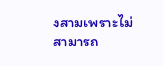งสามเพราะไม่สามารถ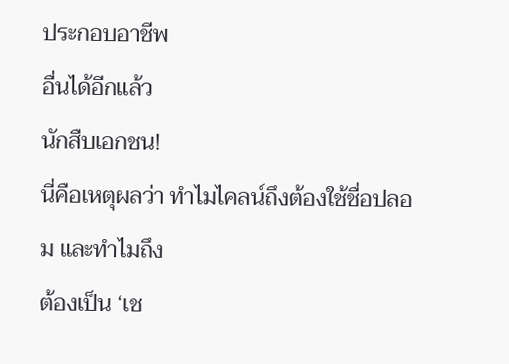ประกอบอาชีพ
อื่นได้อีกแล้ว
นักสืบเอกชน!
นี่คือเหตุผลว่า ทำไมไคลน์ถึงต้องใช้ชื่อปลอม และทำไมถึง
ต้องเป็น ‘เช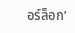อร์ล็อก’